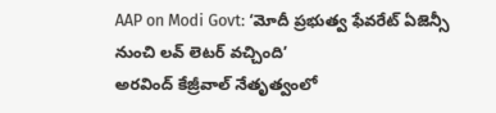AAP on Modi Govt: ‘మోదీ ప్రభుత్వ ఫేవరేట్ ఏజెన్సీ నుంచి లవ్ లెటర్ వచ్చింది’
అరవింద్ కేజ్రీవాల్ నేతృత్వంలో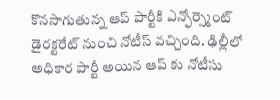కొనసాగుతున్న ఆప్ పార్టీకి ఎన్ఫోర్స్మెంట్ డైరక్టరేట్ నుంచి నోటీస్ వచ్చింది. ఢిల్లీలో అధికార పార్టీ అయిన ఆప్ కు నోటీసు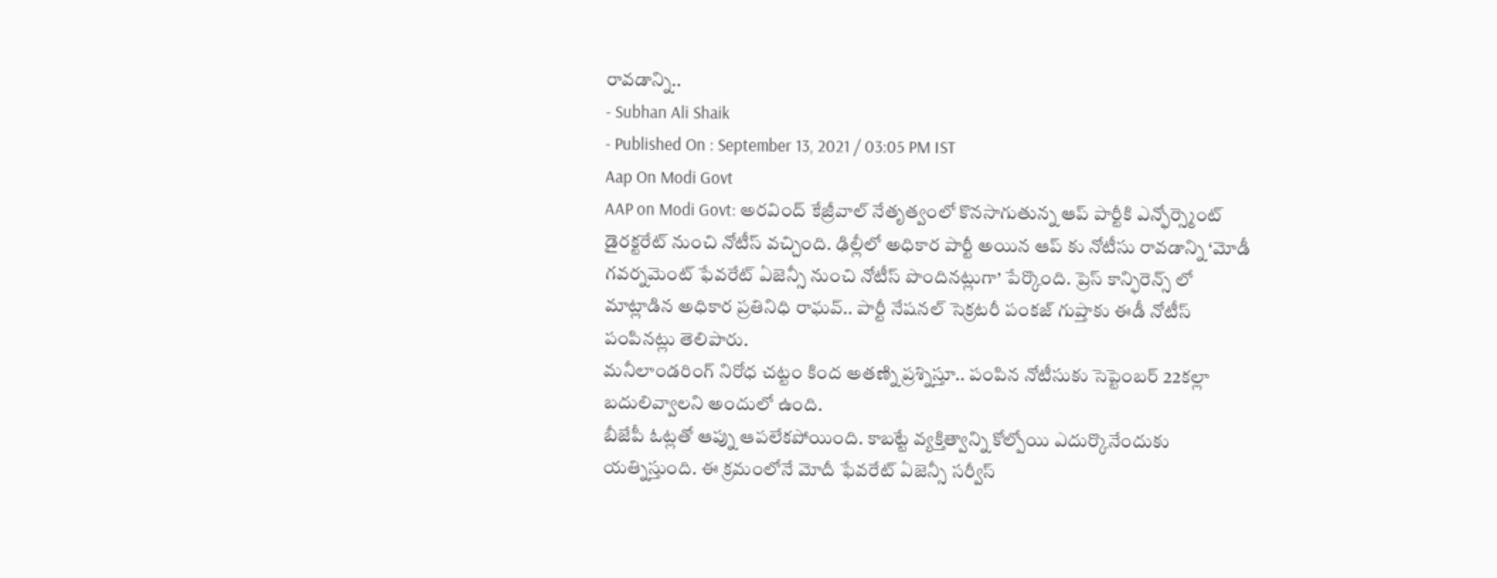రావడాన్ని..
- Subhan Ali Shaik
- Published On : September 13, 2021 / 03:05 PM IST
Aap On Modi Govt
AAP on Modi Govt: అరవింద్ కేజ్రీవాల్ నేతృత్వంలో కొనసాగుతున్న ఆప్ పార్టీకి ఎన్ఫోర్స్మెంట్ డైరక్టరేట్ నుంచి నోటీస్ వచ్చింది. ఢిల్లీలో అధికార పార్టీ అయిన ఆప్ కు నోటీసు రావడాన్ని ‘మోడీ గవర్నమెంట్ ఫేవరేట్ ఏజెన్సీ నుంచి నోటీస్ పొందినట్లుగా’ పేర్కొంది. ప్రెస్ కాన్ఫిరెన్స్ లో మాట్లాడిన అధికార ప్రతినిధి రాఘవ్.. పార్టీ నేషనల్ సెక్రటరీ పంకజ్ గుప్తాకు ఈడీ నోటీస్ పంపినట్లు తెలిపారు.
మనీలాండరింగ్ నిరోధ చట్టం కింద అతణ్ని ప్రశ్నిస్తూ.. పంపిన నోటీసుకు సెప్టెంబర్ 22కల్లా బదులివ్వాలని అందులో ఉంది.
బీజేపీ ఓట్లతో ఆప్ను ఆపలేకపోయింది. కాబట్టే వ్యక్తిత్వాన్ని కోల్పోయి ఎదుర్కొనేందుకు యత్నిస్తుంది. ఈ క్రమంలోనే మోదీ ఫేవరేట్ ఏజెన్సీ సర్వీస్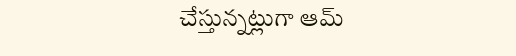చేస్తున్నట్లుగా ఆమ్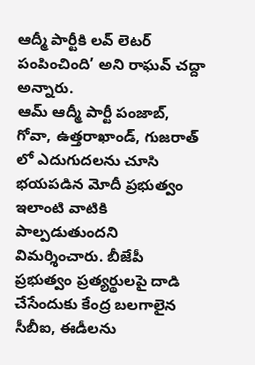ఆద్మీ పార్టీకి లవ్ లెటర్ పంపించింది’ అని రాఘవ్ చద్దా అన్నారు.
ఆమ్ ఆద్మీ పార్టీ పంజాబ్, గోవా, ఉత్తరాఖాండ్, గుజరాత్ లో ఎదుగుదలను చూసి భయపడిన మోదీ ప్రభుత్వం ఇలాంటి వాటికి పాల్పడుతుందని విమర్శించారు. బీజేపీ ప్రభుత్వం ప్రత్యర్థులపై దాడి చేసేందుకు కేంద్ర బలగాలైన సీబీఐ, ఈడీలను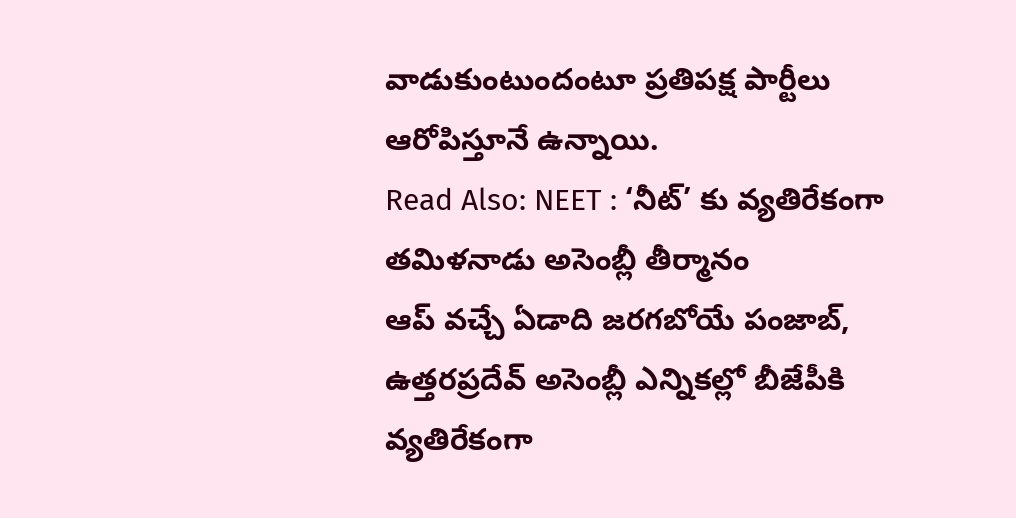వాడుకుంటుందంటూ ప్రతిపక్ష పార్టీలు ఆరోపిస్తూనే ఉన్నాయి.
Read Also: NEET : ‘నీట్’ కు వ్యతిరేకంగా తమిళనాడు అసెంబ్లీ తీర్మానం
ఆప్ వచ్చే ఏడాది జరగబోయే పంజాబ్, ఉత్తరప్రదేవ్ అసెంబ్లీ ఎన్నికల్లో బీజేపీకి వ్యతిరేకంగా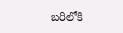బరిలోకి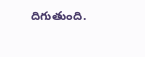దిగుతుంది.